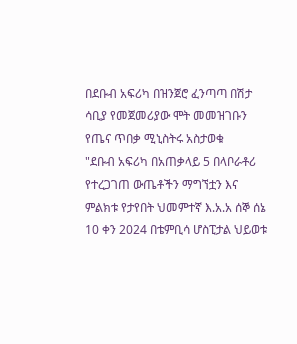በደቡብ አፍሪካ በዝንጀሮ ፈንጣጣ በሽታ ሳቢያ የመጀመሪያው ሞት መመዝገቡን የጤና ጥበቃ ሚኒስትሩ አስታወቁ
"ደቡብ አፍሪካ በአጠቃላይ 5 በላቦራቶሪ የተረጋገጠ ውጤቶችን ማግኘቷን እና ምልክቱ የታየበት ህመምተኛ እ.አ.አ ሰኞ ሰኔ 10 ቀን 2024 በቴምቢሳ ሆስፒታል ህይወቱ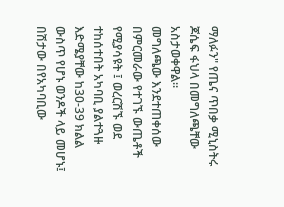ማለፉን" የጤና ጥበቃ ሚኒስትሩ ጆሴፍ ፋህላ በመግለጫቸው አስታወቀዋል።
መግለጫው እንደተጠቀሰው በምርመራው የተገኙ ውጤቶች የሚያሳዩት ፤ ወረርሽኙ ወደ ተከሰተበት አካባቢ ያልተጓዙ እድሜያቸው ከ30-39 ክልል ውስጥ የሆኑ ወንዶች ላይ መሆኑ፤ በሽታው በየአካባቢው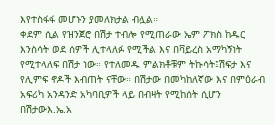እየተስፋፋ መሆኑን ያመለክታል ብሏል።
ቀደም ሲል የዝንጀሮ በሽታ ተብሎ የሚጠራው ኤም ፖክስ ከዱር እንስሳት ወደ ሰዎች ሊተላለፉ የሚችል እና በቫይረስ አማካኝነት የሚተላለፍ በሽታ ነው። የተለመዱ ምልክቶቹም ትኩሳት፤ሽፍታ እና የሊምፍ ኖዶች እብጠት ናቸው። በሽታው በመካከለኛው እና በምዕራብ አፍሪካ አንዳንድ አካባቢዎች ላይ በብዛት የሚከሰት ሲሆን በሽታውእ.ኤ.አ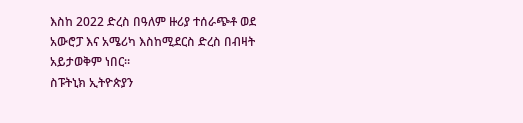እስከ 2022 ድረስ በዓለም ዙሪያ ተሰራጭቶ ወደ አውሮፓ እና አሜሪካ እስከሚደርስ ድረስ በብዛት አይታወቅም ነበር።
ስፑትኒክ ኢትዮጵያን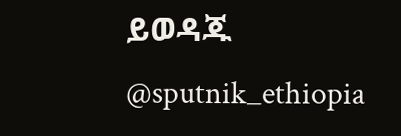ይወዳጁ @sputnik_ethiopia